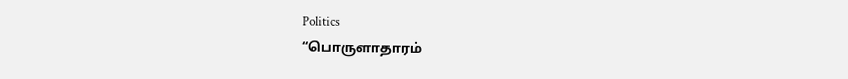Politics
“பொருளாதாரம்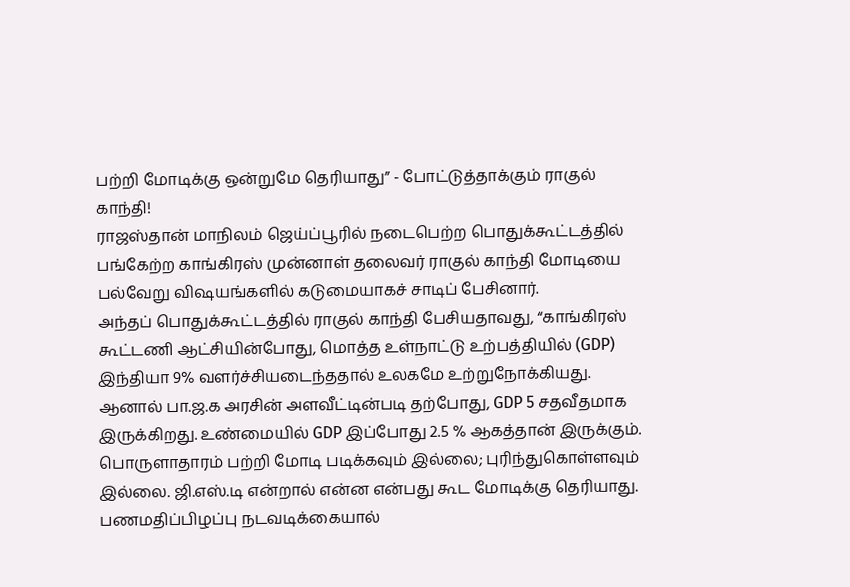பற்றி மோடிக்கு ஒன்றுமே தெரியாது” - போட்டுத்தாக்கும் ராகுல் காந்தி!
ராஜஸ்தான் மாநிலம் ஜெய்ப்பூரில் நடைபெற்ற பொதுக்கூட்டத்தில் பங்கேற்ற காங்கிரஸ் முன்னாள் தலைவர் ராகுல் காந்தி மோடியை பல்வேறு விஷயங்களில் கடுமையாகச் சாடிப் பேசினார்.
அந்தப் பொதுக்கூட்டத்தில் ராகுல் காந்தி பேசியதாவது, “காங்கிரஸ் கூட்டணி ஆட்சியின்போது, மொத்த உள்நாட்டு உற்பத்தியில் (GDP) இந்தியா 9% வளர்ச்சியடைந்ததால் உலகமே உற்றுநோக்கியது. ஆனால் பா.ஜ.க அரசின் அளவீட்டின்படி தற்போது, GDP 5 சதவீதமாக இருக்கிறது. உண்மையில் GDP இப்போது 2.5 % ஆகத்தான் இருக்கும்.
பொருளாதாரம் பற்றி மோடி படிக்கவும் இல்லை; புரிந்துகொள்ளவும் இல்லை. ஜி.எஸ்.டி என்றால் என்ன என்பது கூட மோடிக்கு தெரியாது. பணமதிப்பிழப்பு நடவடிக்கையால்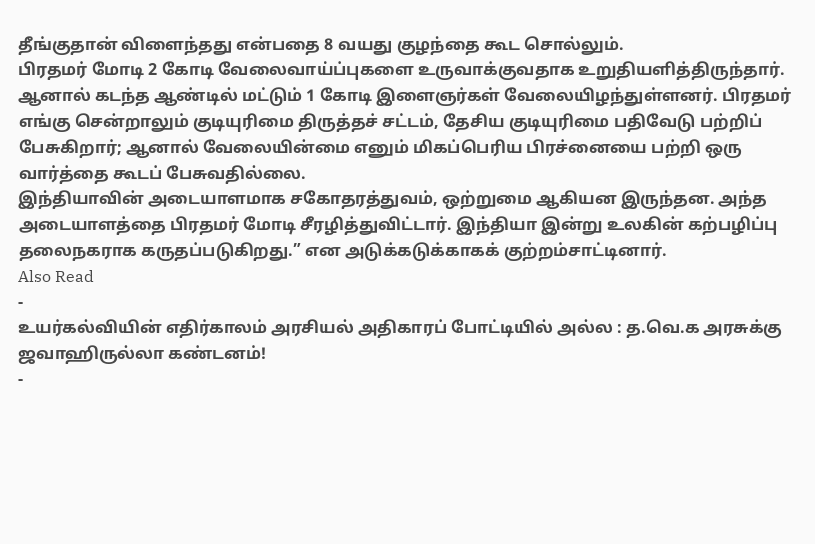தீங்குதான் விளைந்தது என்பதை 8 வயது குழந்தை கூட சொல்லும்.
பிரதமர் மோடி 2 கோடி வேலைவாய்ப்புகளை உருவாக்குவதாக உறுதியளித்திருந்தார். ஆனால் கடந்த ஆண்டில் மட்டும் 1 கோடி இளைஞர்கள் வேலையிழந்துள்ளனர். பிரதமர் எங்கு சென்றாலும் குடியுரிமை திருத்தச் சட்டம், தேசிய குடியுரிமை பதிவேடு பற்றிப் பேசுகிறார்; ஆனால் வேலையின்மை எனும் மிகப்பெரிய பிரச்னையை பற்றி ஒரு வார்த்தை கூடப் பேசுவதில்லை.
இந்தியாவின் அடையாளமாக சகோதரத்துவம், ஒற்றுமை ஆகியன இருந்தன. அந்த அடையாளத்தை பிரதமர் மோடி சீரழித்துவிட்டார். இந்தியா இன்று உலகின் கற்பழிப்பு தலைநகராக கருதப்படுகிறது.” என அடுக்கடுக்காகக் குற்றம்சாட்டினார்.
Also Read
-
உயர்கல்வியின் எதிர்காலம் அரசியல் அதிகாரப் போட்டியில் அல்ல : த.வெ.க அரசுக்கு ஜவாஹிருல்லா கண்டனம்!
-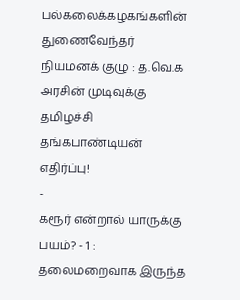பல்கலைக்கழகங்களின் துணைவேந்தர் நியமனக் குழு : த.வெ.க அரசின் முடிவுக்கு தமிழச்சி தங்கபாண்டியன் எதிர்ப்பு!
-
கரூர் என்றால் யாருக்கு பயம்? - 1 : தலைமறைவாக இருந்த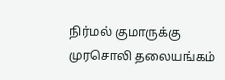நிர்மல் குமாருக்கு முரசொலி தலையங்கம்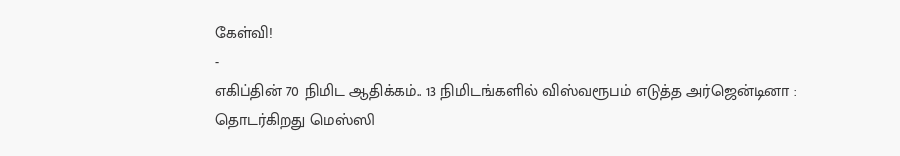கேள்வி!
-
எகிப்தின் 70 நிமிட ஆதிக்கம்.. 13 நிமிடங்களில் விஸ்வரூபம் எடுத்த அர்ஜென்டினா : தொடர்கிறது மெஸ்ஸி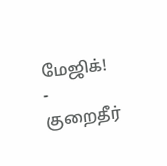மேஜிக்!
-
குறைதீர்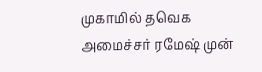முகாமில் தவெக அமைச்சர் ரமேஷ் முன்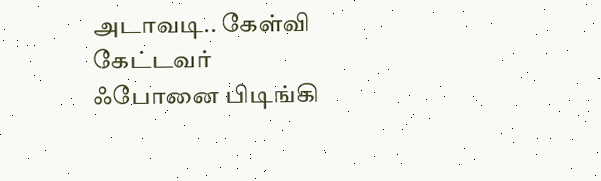அடாவடி.. கேள்வி கேட்டவர் ஃபோனை பிடிங்கி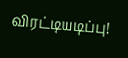விரட்டியடிப்பு!